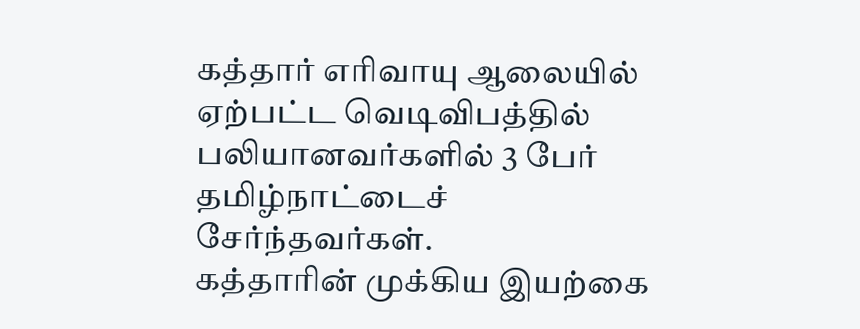கத்தார் எரிவாயு ஆலையில் ஏற்பட்ட வெடிவிபத்தில் பலியானவர்களில் 3 பேர் தமிழ்நாட்டைச் சேர்ந்தவர்கள்.
கத்தாரின் முக்கிய இயற்கை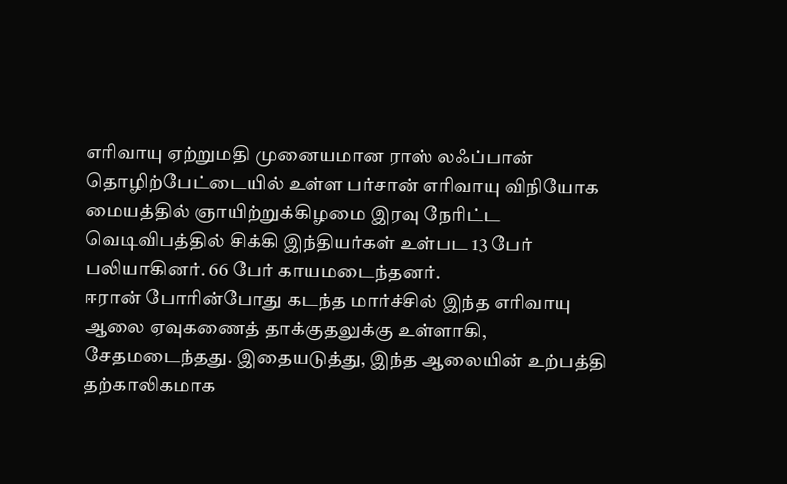எரிவாயு ஏற்றுமதி முனையமான ராஸ் லஃப்பான் தொழிற்பேட்டையில் உள்ள பர்சான் எரிவாயு விநியோக மையத்தில் ஞாயிற்றுக்கிழமை இரவு நேரிட்ட வெடிவிபத்தில் சிக்கி இந்தியர்கள் உள்பட 13 பேர் பலியாகினர். 66 பேர் காயமடைந்தனர்.
ஈரான் போரின்போது கடந்த மார்ச்சில் இந்த எரிவாயு ஆலை ஏவுகணைத் தாக்குதலுக்கு உள்ளாகி, சேதமடைந்தது. இதையடுத்து, இந்த ஆலையின் உற்பத்தி தற்காலிகமாக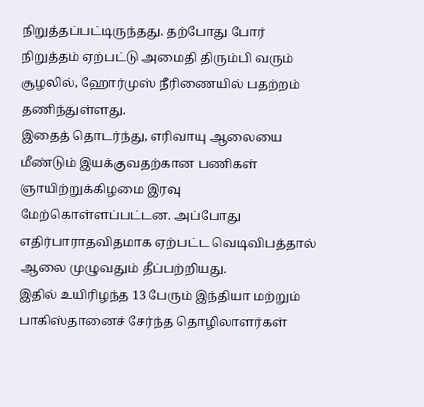நிறுத்தப்பட்டிருந்தது. தற்போது போர் நிறுத்தம் ஏற்பட்டு அமைதி திரும்பி வரும் சூழலில், ஹோர்முஸ் நீரிணையில் பதற்றம் தணிந்துள்ளது.
இதைத் தொடர்ந்து, எரிவாயு ஆலையை மீண்டும் இயக்குவதற்கான பணிகள் ஞாயிற்றுக்கிழமை இரவு மேற்கொள்ளப்பட்டன. அப்போது எதிர்பாராதவிதமாக ஏற்பட்ட வெடிவிபத்தால் ஆலை முழுவதும் தீப்பற்றியது.
இதில் உயிரிழந்த 13 பேரும் இந்தியா மற்றும் பாகிஸ்தானைச் சேர்ந்த தொழிலாளர்கள்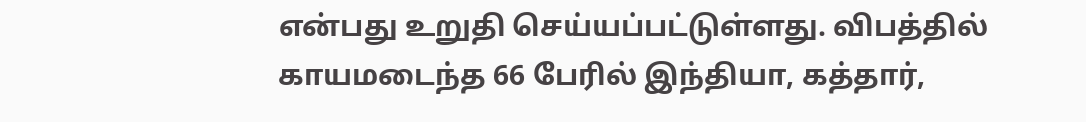என்பது உறுதி செய்யப்பட்டுள்ளது. விபத்தில் காயமடைந்த 66 பேரில் இந்தியா, கத்தார்,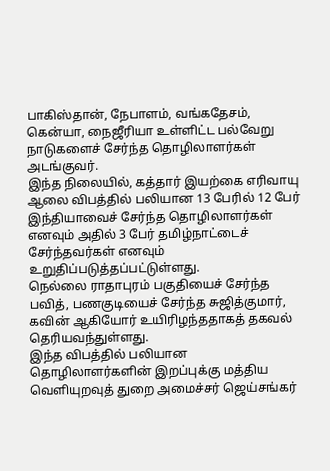பாகிஸ்தான், நேபாளம், வங்கதேசம், கென்யா, நைஜீரியா உள்ளிட்ட பல்வேறு நாடுகளைச் சேர்ந்த தொழிலாளர்கள் அடங்குவர்.
இந்த நிலையில், கத்தார் இயற்கை எரிவாயு ஆலை விபத்தில் பலியான 13 பேரில் 12 பேர் இந்தியாவைச் சேர்ந்த தொழிலாளர்கள் எனவும் அதில் 3 பேர் தமிழ்நாட்டைச் சேர்ந்தவர்கள் எனவும் உறுதிப்படுத்தப்பட்டுள்ளது.
நெல்லை ராதாபுரம் பகுதியைச் சேர்ந்த பவித், பணகுடியைச் சேர்ந்த சுஜித்குமார், கவின் ஆகியோர் உயிரிழந்ததாகத் தகவல் தெரியவந்துள்ளது.
இந்த விபத்தில் பலியான தொழிலாளர்களின் இறப்புக்கு மத்திய வெளியுறவுத் துறை அமைச்சர் ஜெய்சங்கர்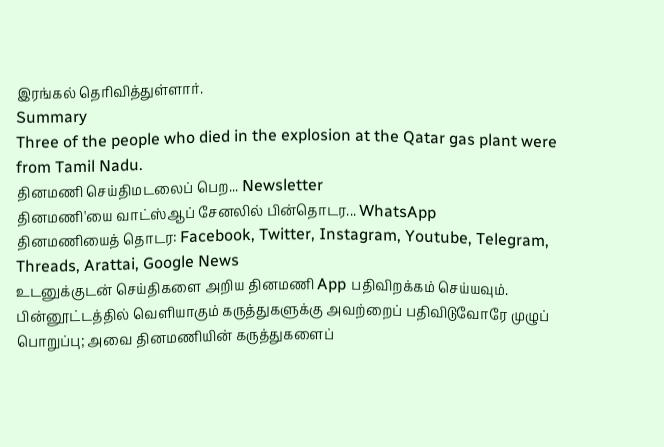இரங்கல் தெரிவித்துள்ளார்.
Summary
Three of the people who died in the explosion at the Qatar gas plant were from Tamil Nadu.
தினமணி செய்திமடலைப் பெற... Newsletter
தினமணி'யை வாட்ஸ்ஆப் சேனலில் பின்தொடர... WhatsApp
தினமணியைத் தொடர: Facebook, Twitter, Instagram, Youtube, Telegram, Threads, Arattai, Google News
உடனுக்குடன் செய்திகளை அறிய தினமணி App பதிவிறக்கம் செய்யவும்.
பின்னூட்டத்தில் வெளியாகும் கருத்துகளுக்கு அவற்றைப் பதிவிடுவோரே முழுப் பொறுப்பு; அவை தினமணியின் கருத்துகளைப்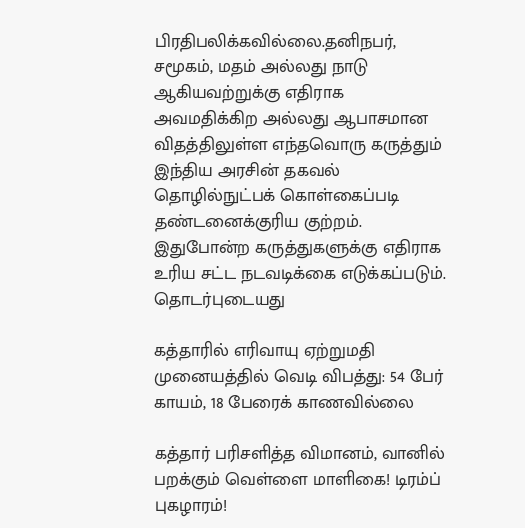பிரதிபலிக்கவில்லை.தனிநபர், சமூகம், மதம் அல்லது நாடு ஆகியவற்றுக்கு எதிராக அவமதிக்கிற அல்லது ஆபாசமான விதத்திலுள்ள எந்தவொரு கருத்தும் இந்திய அரசின் தகவல் தொழில்நுட்பக் கொள்கைப்படி தண்டனைக்குரிய குற்றம். இதுபோன்ற கருத்துகளுக்கு எதிராக உரிய சட்ட நடவடிக்கை எடுக்கப்படும்.
தொடர்புடையது

கத்தாரில் எரிவாயு ஏற்றுமதி முனையத்தில் வெடி விபத்து: 54 பேர் காயம், 18 பேரைக் காணவில்லை

கத்தார் பரிசளித்த விமானம், வானில் பறக்கும் வெள்ளை மாளிகை! டிரம்ப் புகழாரம்!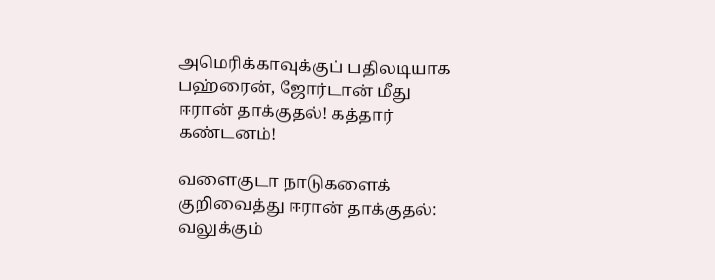அமெரிக்காவுக்குப் பதிலடியாக பஹ்ரைன், ஜோர்டான் மீது ஈரான் தாக்குதல்! கத்தார் கண்டனம்!

வளைகுடா நாடுகளைக் குறிவைத்து ஈரான் தாக்குதல்: வலுக்கும்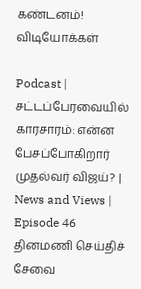கண்டனம்!
விடியோக்கள்

Podcast | சட்டப்பேரவையில் காரசாரம்: என்ன பேசப்போகிறார் முதல்வர் விஜய்? | News and Views | Episode 46
தினமணி செய்திச் சேவை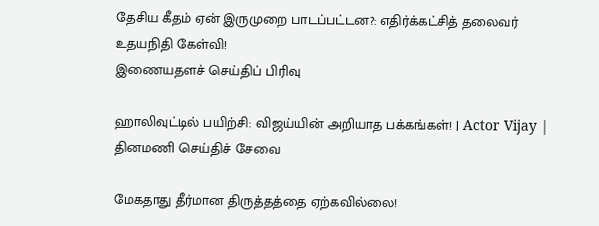தேசிய கீதம் ஏன் இருமுறை பாடப்பட்டன?: எதிர்க்கட்சித் தலைவர் உதயநிதி கேள்வி!
இணையதளச் செய்திப் பிரிவு

ஹாலிவுட்டில் பயிற்சி: விஜய்யின் அறியாத பக்கங்கள்! | Actor Vijay |
தினமணி செய்திச் சேவை

மேகதாது தீர்மான திருத்தத்தை ஏற்கவில்லை!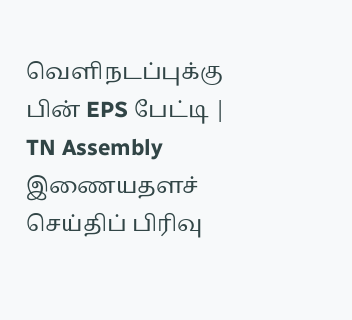வெளிநடப்புக்கு பின் EPS பேட்டி | TN Assembly
இணையதளச் செய்திப் பிரிவு